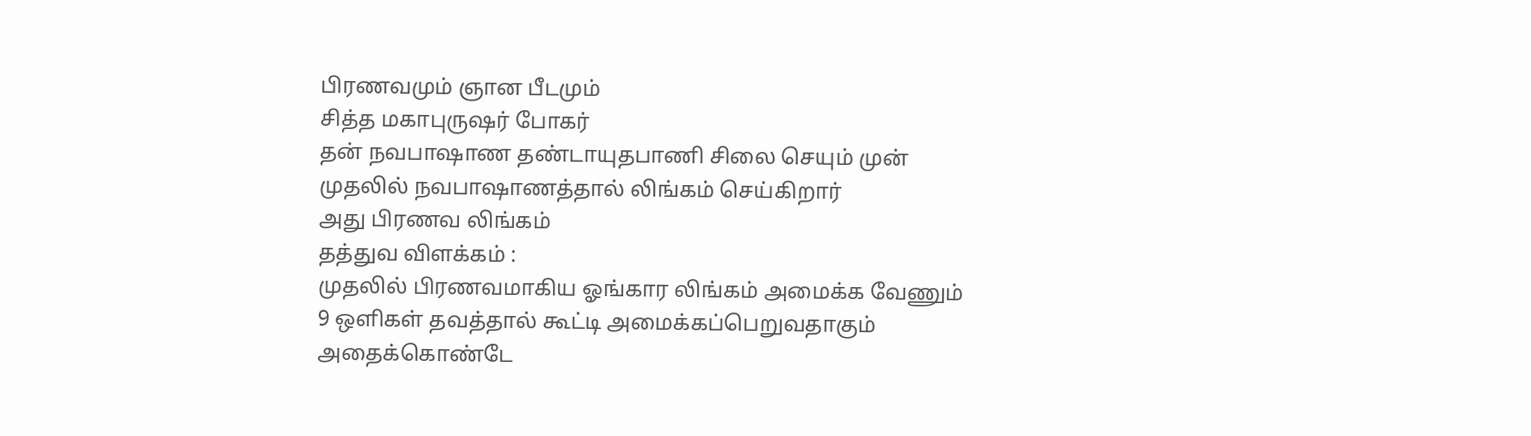பிரணவமும் ஞான பீடமும்
சித்த மகாபுருஷர் போகர்
தன் நவபாஷாண தண்டாயுதபாணி சிலை செயும் முன்
முதலில் நவபாஷாணத்தால் லிங்கம் செய்கிறார்
அது பிரணவ லிங்கம்
தத்துவ விளக்கம் :
முதலில் பிரணவமாகிய ஓங்கார லிங்கம் அமைக்க வேணும்
9 ஒளிகள் தவத்தால் கூட்டி அமைக்கப்பெறுவதாகும்
அதைக்கொண்டே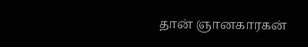தான் ஞானகாரகன்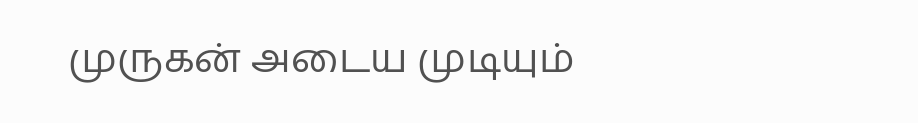முருகன் அடைய முடியும்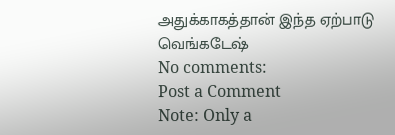அதுக்காகத்தான் இந்த ஏற்பாடு
வெங்கடேஷ்
No comments:
Post a Comment
Note: Only a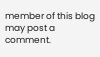member of this blog may post a comment.